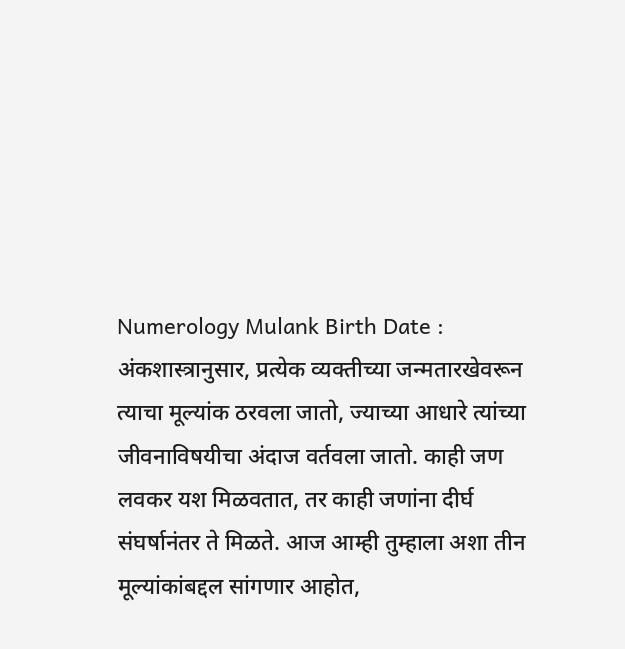Numerology Mulank Birth Date : अंकशास्त्रानुसार, प्रत्येक व्यक्तीच्या जन्मतारखेवरून त्याचा मूल्यांक ठरवला जातो, ज्याच्या आधारे त्यांच्या जीवनाविषयीचा अंदाज वर्तवला जातो. काही जण लवकर यश मिळवतात, तर काही जणांना दीर्घ संघर्षानंतर ते मिळते. आज आम्ही तुम्हाला अशा तीन मूल्यांकांबद्दल सांगणार आहोत,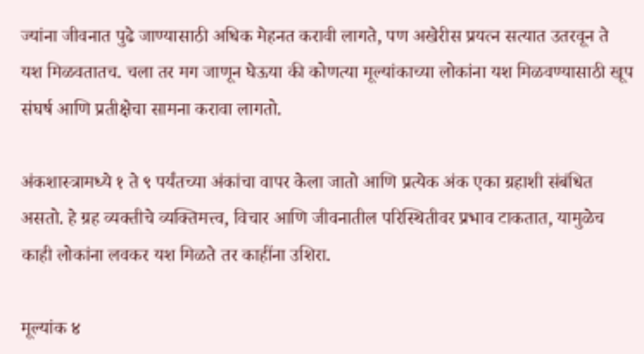ज्यांना जीवनात पुढे जाण्यासाठी अधिक मेहनत करावी लागते, पण अखेरीस प्रयत्न सत्यात उतरवून ते यश मिळवतातच. चला तर मग जाणून घेऊया की कोणत्या मूल्यांकाच्या लोकांना यश मिळवण्यासाठी खूप संघर्ष आणि प्रतीक्षेचा सामना करावा लागतो.

अंकशास्त्रामध्ये १ ते ९ पर्यंतच्या अंकांचा वापर केला जातो आणि प्रत्येक अंक एका ग्रहाशी संबंधित असतो. हे ग्रह व्यक्तीचे व्यक्तिमत्त्व, विचार आणि जीवनातील परिस्थितीवर प्रभाव टाकतात, यामुळेच काही लोकांना लवकर यश मिळते तर काहींना उशिरा.

मूल्यांक ४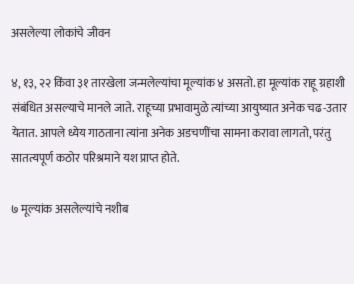असलेल्या लोकांचे जीवन

४, १३, २२ किंवा ३१ तारखेला जन्मलेल्यांचा मूल्यांक ४ असतो. हा मूल्यांक राहू ग्रहाशी संबंधित असल्याचे मानले जाते. राहूच्या प्रभावामुळे त्यांच्या आयुष्यात अनेक चढ-उतार येतात. आपले ध्येय गाठताना त्यांना अनेक अडचणींचा सामना करावा लागतो, परंतु सातत्यपूर्ण कठोर परिश्रमाने यश प्राप्त होते.

७ मूल्यांक असलेल्यांचे नशीब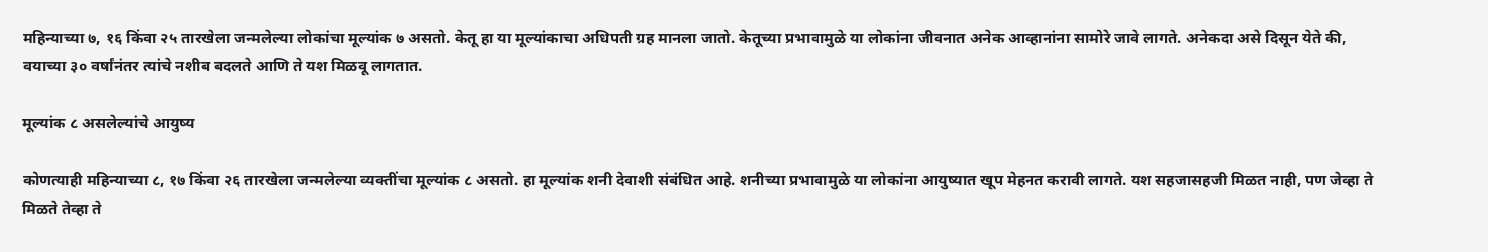महिन्याच्या ७, १६ किंवा २५ तारखेला जन्मलेल्या लोकांचा मूल्यांक ७ असतो. केतू हा या मूल्यांकाचा अधिपती ग्रह मानला जातो. केतूच्या प्रभावामुळे या लोकांना जीवनात अनेक आव्हानांना सामोरे जावे लागते. अनेकदा असे दिसून येते की, वयाच्या ३० वर्षांनंतर त्यांचे नशीब बदलते आणि ते यश मिळवू लागतात.

मूल्यांक ८ असलेल्यांचे आयुष्य

कोणत्याही महिन्याच्या ८, १७ किंवा २६ तारखेला जन्मलेल्या व्यक्तींचा मूल्यांक ८ असतो. हा मूल्यांक शनी देवाशी संबंधित आहे. शनीच्या प्रभावामुळे या लोकांना आयुष्यात खूप मेहनत करावी लागते. यश सहजासहजी मिळत नाही, पण जेव्हा ते मिळते तेव्हा ते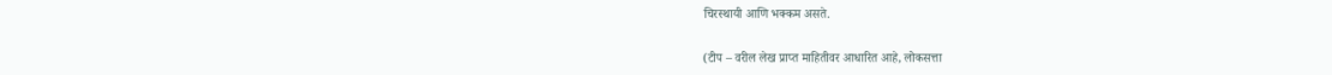चिरस्थायी आणि भक्कम असते.

(टीप – वरील लेख प्राप्त माहितीवर आधारित आहे, लोकसत्ता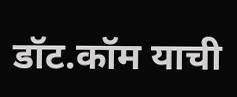डॉट.कॉम याची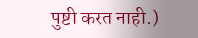पुष्टी करत नाही.)